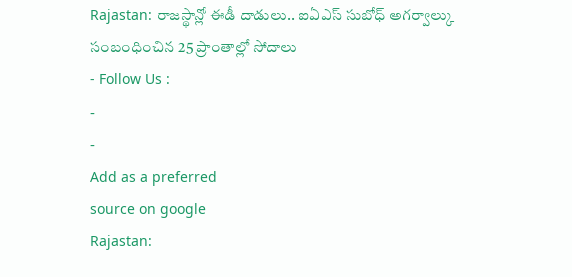Rajastan: రాజస్థాన్లో ఈడీ దాడులు.. ఐఏఎస్ సుబోధ్ అగర్వాల్కు సంబంధించిన 25 ప్రాంతాల్లో సోదాలు
- Follow Us :
-
-
Add as a preferred
source on google
Rajastan: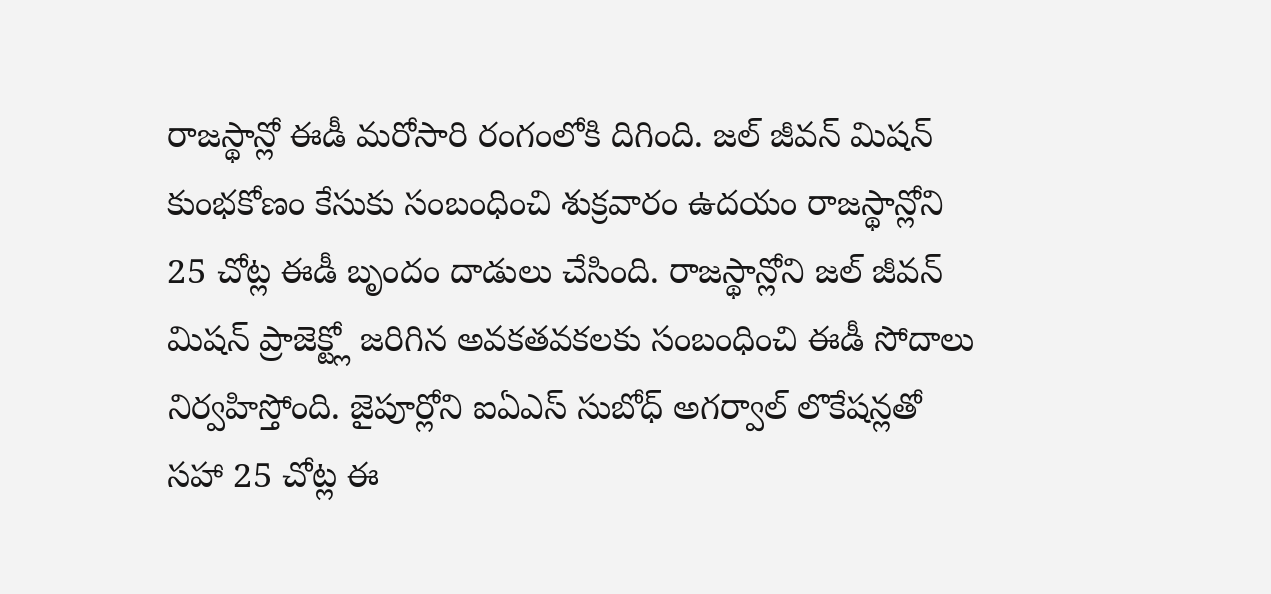రాజస్థాన్లో ఈడీ మరోసారి రంగంలోకి దిగింది. జల్ జీవన్ మిషన్ కుంభకోణం కేసుకు సంబంధించి శుక్రవారం ఉదయం రాజస్థాన్లోని 25 చోట్ల ఈడీ బృందం దాడులు చేసింది. రాజస్థాన్లోని జల్ జీవన్ మిషన్ ప్రాజెక్ట్లో జరిగిన అవకతవకలకు సంబంధించి ఈడీ సోదాలు నిర్వహిస్తోంది. జైపూర్లోని ఐఏఎస్ సుబోధ్ అగర్వాల్ లొకేషన్లతో సహా 25 చోట్ల ఈ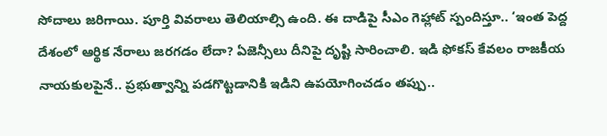సోదాలు జరిగాయి. పూర్తి వివరాలు తెలియాల్సి ఉంది. ఈ దాడిపై సీఎం గెహ్లాట్ స్పందిస్తూ.. ‘ఇంత పెద్ద దేశంలో ఆర్థిక నేరాలు జరగడం లేదా? ఏజెన్సీలు దీనిపై దృష్టి సారించాలి. ఇడి ఫోకస్ కేవలం రాజకీయ నాయకులపైనే.. ప్రభుత్వాన్ని పడగొట్టడానికి ఇడిని ఉపయోగించడం తప్పు..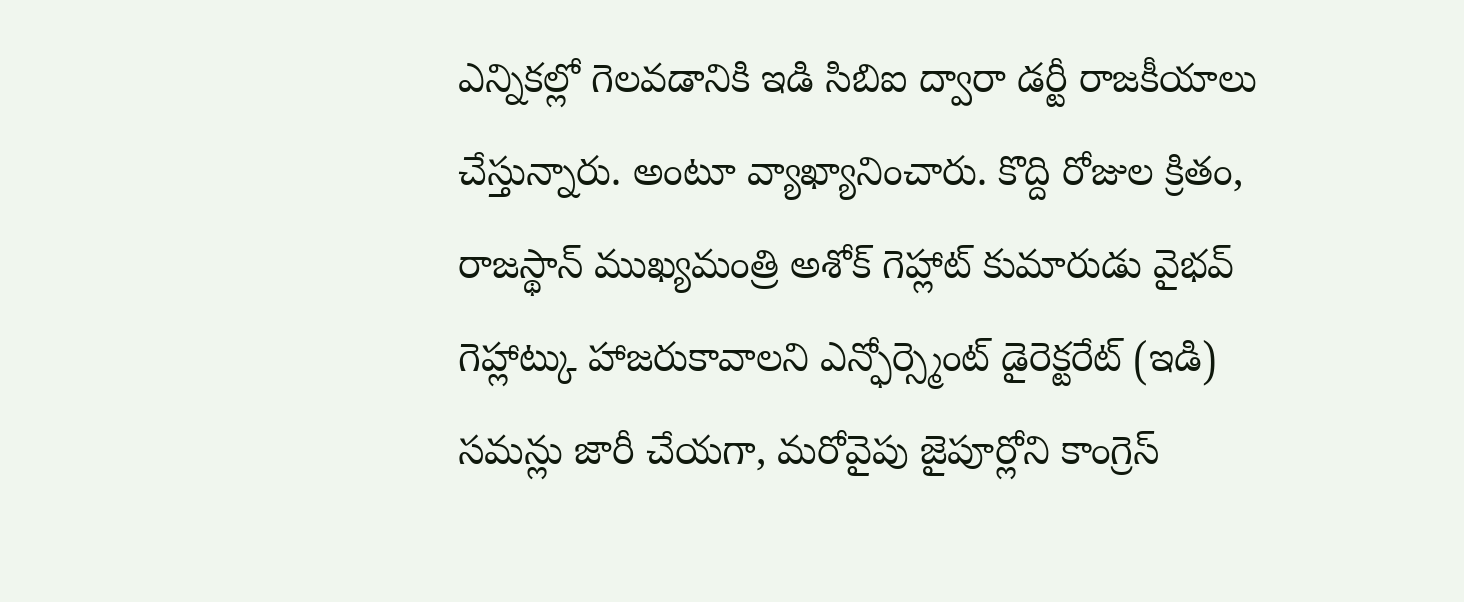ఎన్నికల్లో గెలవడానికి ఇడి సిబిఐ ద్వారా డర్టీ రాజకీయాలు చేస్తున్నారు. అంటూ వ్యాఖ్యానించారు. కొద్ది రోజుల క్రితం, రాజస్థాన్ ముఖ్యమంత్రి అశోక్ గెహ్లాట్ కుమారుడు వైభవ్ గెహ్లాట్కు హాజరుకావాలని ఎన్ఫోర్స్మెంట్ డైరెక్టరేట్ (ఇడి) సమన్లు జారీ చేయగా, మరోవైపు జైపూర్లోని కాంగ్రెస్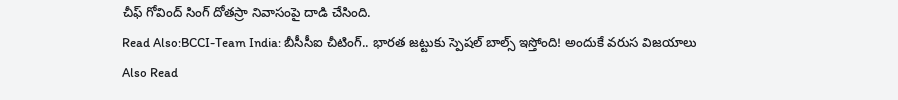చీఫ్ గోవింద్ సింగ్ దోతస్రా నివాసంపై దాడి చేసింది.
Read Also:BCCI-Team India: బీసీసీఐ చీటింగ్.. భారత జట్టుకు స్పెషల్ బాల్స్ ఇస్తోంది! అందుకే వరుస విజయాలు
Also Read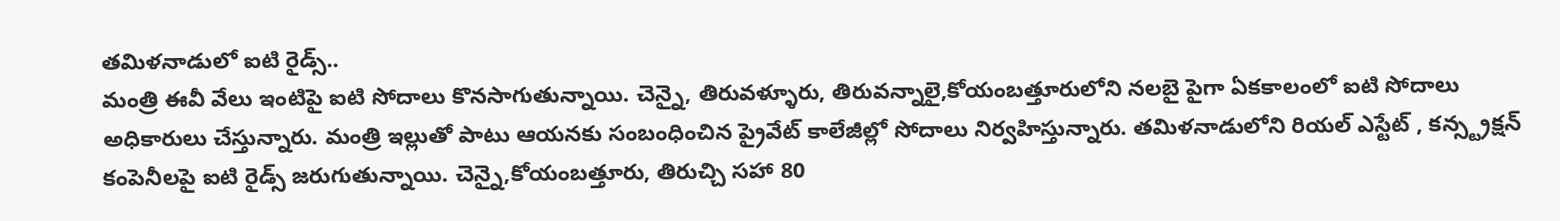తమిళనాడులో ఐటి రైడ్స్..
మంత్రి ఈవీ వేలు ఇంటిపై ఐటి సోదాలు కొనసాగుతున్నాయి. చెన్నై, తిరువళ్ళూరు, తిరువన్నాలై,కోయంబత్తూరులోని నలబై పైగా ఏకకాలంలో ఐటి సోదాలు అధికారులు చేస్తున్నారు. మంత్రి ఇల్లుతో పాటు ఆయనకు సంబంధించిన ప్రైవేట్ కాలేజీల్లో సోదాలు నిర్వహిస్తున్నారు. తమిళనాడులోని రియల్ ఎస్టేట్ , కన్స్ట్రక్షన్ కంపెనీలపై ఐటి రైడ్స్ జరుగుతున్నాయి. చెన్నై,కోయంబత్తూరు, తిరుచ్చి సహా 80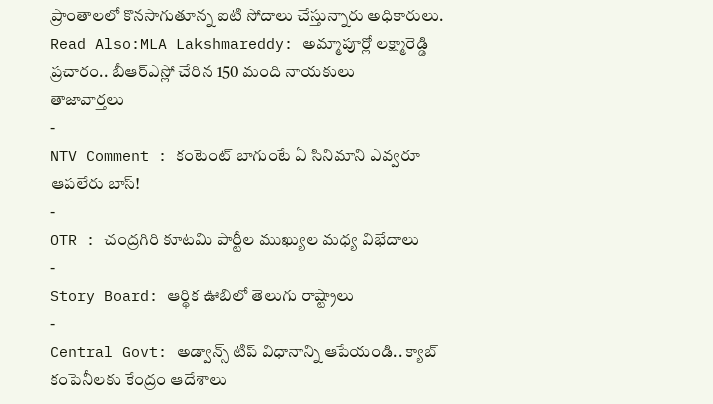ప్రాంతాలలో కొనసాగుతూన్న ఐటి సోదాలు చేస్తున్నారు అధికారులు.
Read Also:MLA Lakshmareddy: అమ్మాపూర్లో లక్ష్మారెడ్డి ప్రచారం.. బీఆర్ఎస్లో చేరిన 150 మంది నాయకులు
తాజావార్తలు
-
NTV Comment : కంటెంట్ బాగుంటే ఏ సినిమాని ఎవ్వరూ ఆపలేరు బాస్!
-
OTR : చంద్రగిరి కూటమి పార్టీల ముఖ్యుల మధ్య విభేదాలు
-
Story Board: ఆర్థిక ఊబిలో తెలుగు రాష్ట్రాలు
-
Central Govt: అడ్వాన్స్ టిప్ విధానాన్ని ఆపేయండి.. క్యాబ్ కంపెనీలకు కేంద్రం ఆదేశాలు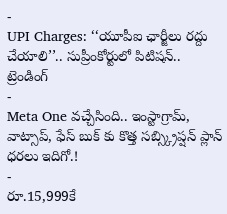-
UPI Charges: ‘‘యూపీఐ ఛార్జీలు రద్దు చేయాలి’’.. సుప్రీంకోర్టులో పిటిషన్..
ట్రెండింగ్
-
Meta One వచ్చేసింది.. ఇంస్టాగ్రామ్, వాట్సాప్, ఫేస్ బుక్ కు కొత్త సబ్స్క్రిప్షన్ ప్లాన్ ధరలు ఇదిగో.!
-
రూ.15,999కే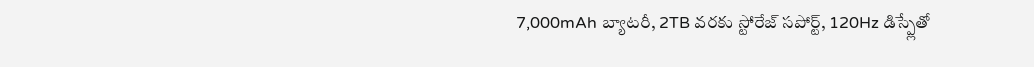7,000mAh బ్యాటరీ, 2TB వరకు స్టోరేజ్ సపోర్ట్, 120Hz డిస్ప్లేతో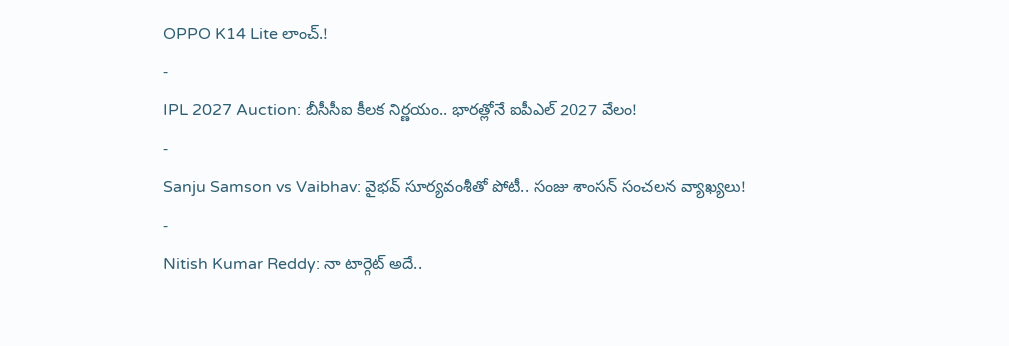OPPO K14 Lite లాంచ్.!
-
IPL 2027 Auction: బీసీసీఐ కీలక నిర్ణయం.. భారత్లోనే ఐపీఎల్ 2027 వేలం!
-
Sanju Samson vs Vaibhav: వైభవ్ సూర్యవంశీతో పోటీ.. సంజు శాంసన్ సంచలన వ్యాఖ్యలు!
-
Nitish Kumar Reddy: నా టార్గెట్ అదే..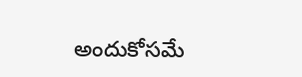అందుకోసమే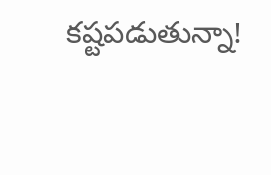కష్టపడుతున్నా!